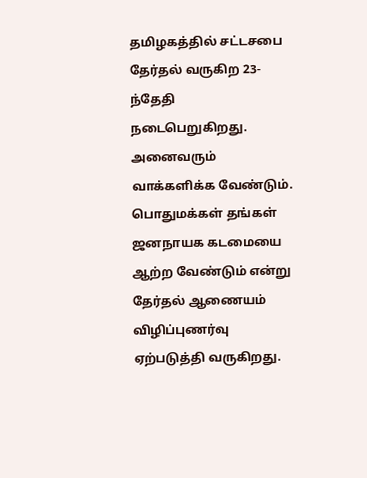தமிழகத்தில் சட்டசபை தேர்தல் வருகிற 23-ந்தேதி நடைபெறுகிறது. அனைவரும் வாக்களிக்க வேண்டும். பொதுமக்கள் தங்கள் ஜனநாயக கடமையை ஆற்ற வேண்டும் என்று தேர்தல் ஆணையம் விழிப்புணர்வு ஏற்படுத்தி வருகிறது.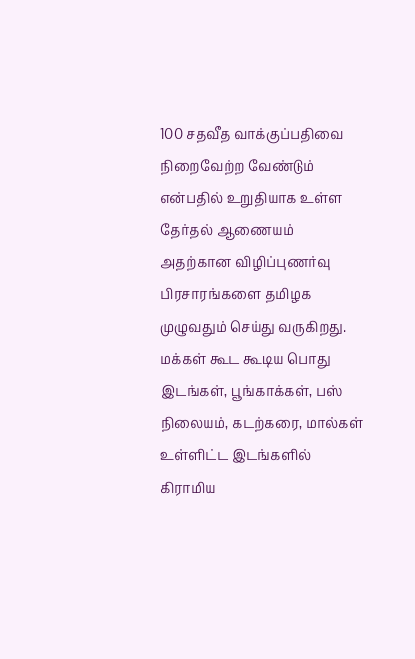100 சதவீத வாக்குப்பதிவை நிறைவேற்ற வேண்டும் என்பதில் உறுதியாக உள்ள தேர்தல் ஆணையம் அதற்கான விழிப்புணர்வு பிரசாரங்களை தமிழக முழுவதும் செய்து வருகிறது.
மக்கள் கூட கூடிய பொது இடங்கள், பூங்காக்கள், பஸ் நிலையம், கடற்கரை, மால்கள் உள்ளிட்ட இடங்களில் கிராமிய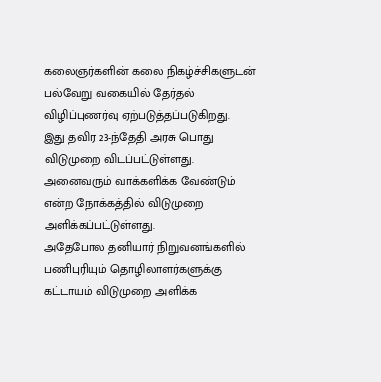கலைஞர்களின் கலை நிகழ்ச்சிகளுடன் பல்வேறு வகையில் தேர்தல் விழிப்புணர்வு ஏற்படுத்தப்படுகிறது.
இது தவிர 23-ந்தேதி அரசு பொது விடுமுறை விடப்பட்டுள்ளது. அனைவரும் வாக்களிக்க வேண்டும் என்ற நோக்கத்தில் விடுமுறை அளிக்கப்பட்டுள்ளது.
அதேபோல தனியார் நிறுவனங்களில் பணிபுரியும் தொழிலாளர்களுக்கு கட்டாயம் விடுமுறை அளிக்க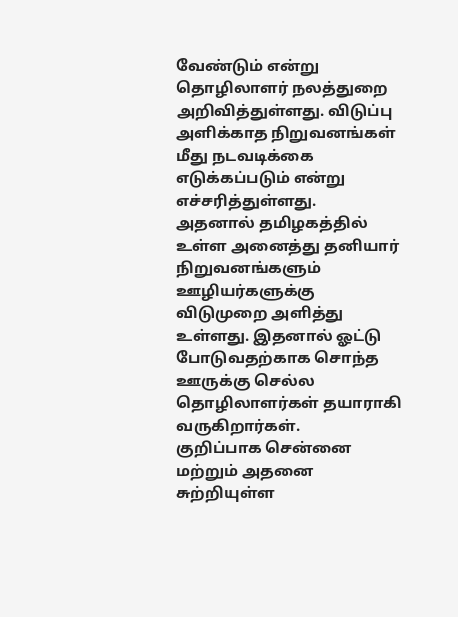வேண்டும் என்று தொழிலாளர் நலத்துறை அறிவித்துள்ளது. விடுப்பு அளிக்காத நிறுவனங்கள் மீது நடவடிக்கை எடுக்கப்படும் என்று எச்சரித்துள்ளது.
அதனால் தமிழகத்தில் உள்ள அனைத்து தனியார் நிறுவனங்களும் ஊழியர்களுக்கு விடுமுறை அளித்து உள்ளது. இதனால் ஓட்டு போடுவதற்காக சொந்த ஊருக்கு செல்ல தொழிலாளர்கள் தயாராகி வருகிறார்கள்.
குறிப்பாக சென்னை மற்றும் அதனை சுற்றியுள்ள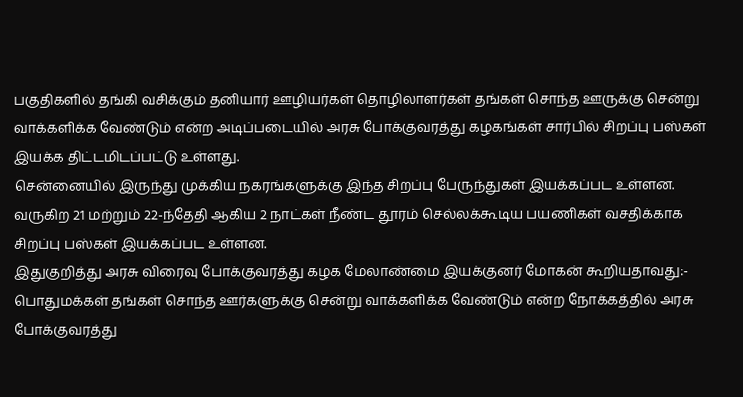பகுதிகளில் தங்கி வசிக்கும் தனியார் ஊழியர்கள் தொழிலாளர்கள் தங்கள் சொந்த ஊருக்கு சென்று வாக்களிக்க வேண்டும் என்ற அடிப்படையில் அரசு போக்குவரத்து கழகங்கள் சார்பில் சிறப்பு பஸ்கள் இயக்க திட்டமிடப்பட்டு உள்ளது.
சென்னையில் இருந்து முக்கிய நகரங்களுக்கு இந்த சிறப்பு பேருந்துகள் இயக்கப்பட உள்ளன. வருகிற 21 மற்றும் 22-ந்தேதி ஆகிய 2 நாட்கள் நீண்ட தூரம் செல்லக்கூடிய பயணிகள் வசதிக்காக சிறப்பு பஸ்கள் இயக்கப்பட உள்ளன.
இதுகுறித்து அரசு விரைவு போக்குவரத்து கழக மேலாண்மை இயக்குனர் மோகன் கூறியதாவது:-
பொதுமக்கள் தங்கள் சொந்த ஊர்களுக்கு சென்று வாக்களிக்க வேண்டும் என்ற நோக்கத்தில் அரசு போக்குவரத்து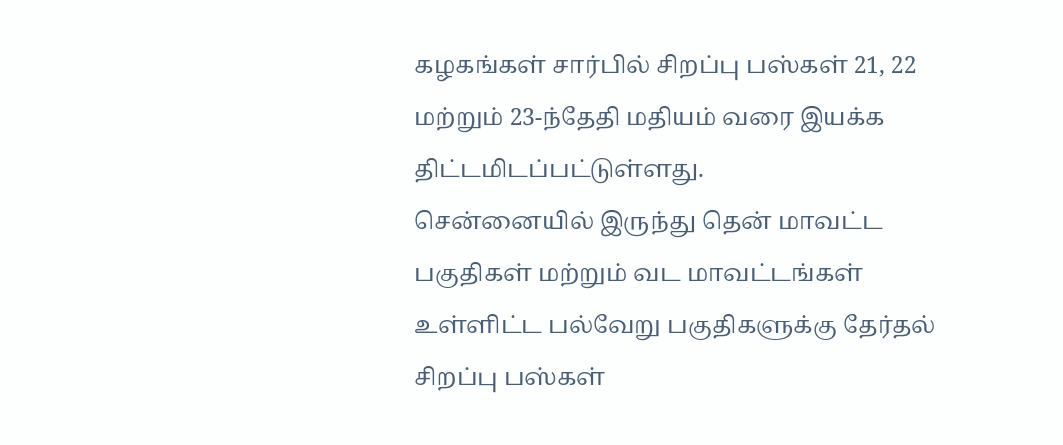கழகங்கள் சார்பில் சிறப்பு பஸ்கள் 21, 22 மற்றும் 23-ந்தேதி மதியம் வரை இயக்க திட்டமிடப்பட்டுள்ளது.
சென்னையில் இருந்து தென் மாவட்ட பகுதிகள் மற்றும் வட மாவட்டங்கள் உள்ளிட்ட பல்வேறு பகுதிகளுக்கு தேர்தல் சிறப்பு பஸ்கள்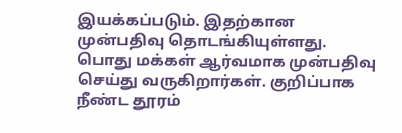இயக்கப்படும். இதற்கான முன்பதிவு தொடங்கியுள்ளது. பொது மக்கள் ஆர்வமாக முன்பதிவு செய்து வருகிறார்கள். குறிப்பாக நீண்ட தூரம்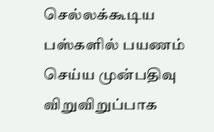செல்லக்கூடிய பஸ்களில் பயணம் செய்ய முன்பதிவு விறுவிறுப்பாக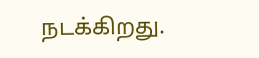நடக்கிறது.